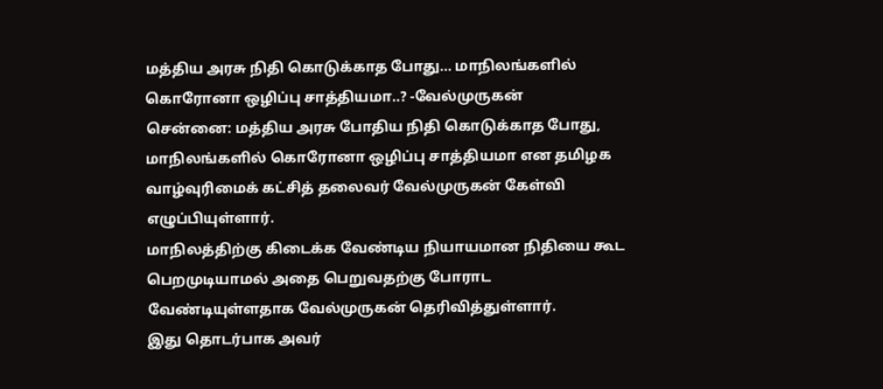மத்திய அரசு நிதி கொடுக்காத போது... மாநிலங்களில் கொரோனா ஒழிப்பு சாத்தியமா..? -வேல்முருகன்
சென்னை: மத்திய அரசு போதிய நிதி கொடுக்காத போது, மாநிலங்களில் கொரோனா ஒழிப்பு சாத்தியமா என தமிழக வாழ்வுரிமைக் கட்சித் தலைவர் வேல்முருகன் கேள்வி எழுப்பியுள்ளார்.
மாநிலத்திற்கு கிடைக்க வேண்டிய நியாயமான நிதியை கூட பெறமுடியாமல் அதை பெறுவதற்கு போராட வேண்டியுள்ளதாக வேல்முருகன் தெரிவித்துள்ளார்.
இது தொடர்பாக அவர்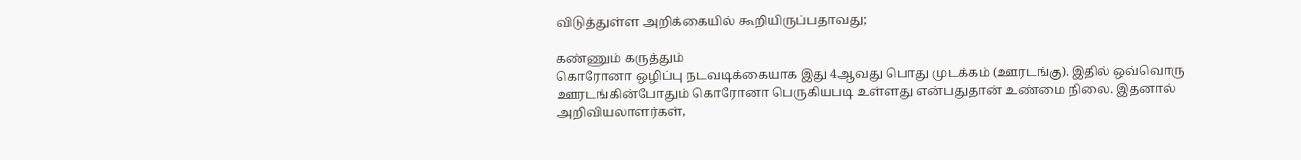விடுத்துள்ள அறிக்கையில் கூறியிருப்பதாவது;

கண்ணும் கருத்தும்
கொரோனா ஒழிப்பு நடவடிக்கையாக இது 4ஆவது பொது முடக்கம் (ஊரடங்கு). இதில் ஒவ்வொரு ஊரடங்கின்போதும் கொரோனா பெருகியபடி உள்ளது என்பதுதான் உண்மை நிலை. இதனால் அறிவியலாளர்கள்,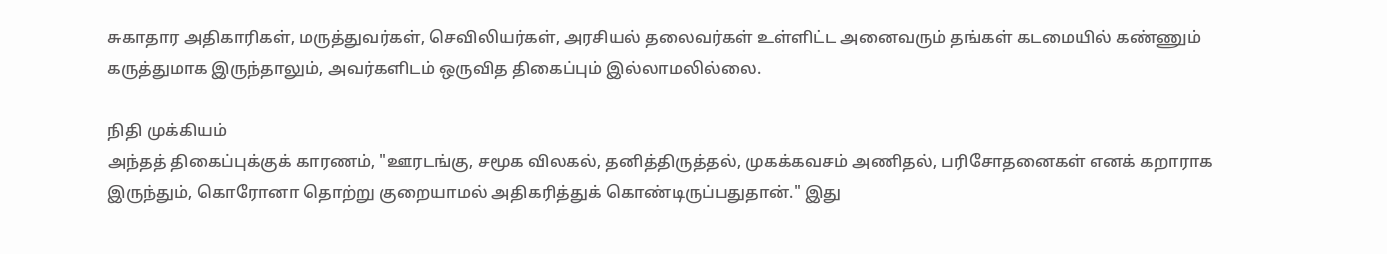சுகாதார அதிகாரிகள், மருத்துவர்கள், செவிலியர்கள், அரசியல் தலைவர்கள் உள்ளிட்ட அனைவரும் தங்கள் கடமையில் கண்ணும் கருத்துமாக இருந்தாலும், அவர்களிடம் ஒருவித திகைப்பும் இல்லாமலில்லை.

நிதி முக்கியம்
அந்தத் திகைப்புக்குக் காரணம், "ஊரடங்கு, சமூக விலகல், தனித்திருத்தல், முகக்கவசம் அணிதல், பரிசோதனைகள் எனக் கறாராக இருந்தும், கொரோனா தொற்று குறையாமல் அதிகரித்துக் கொண்டிருப்பதுதான்." இது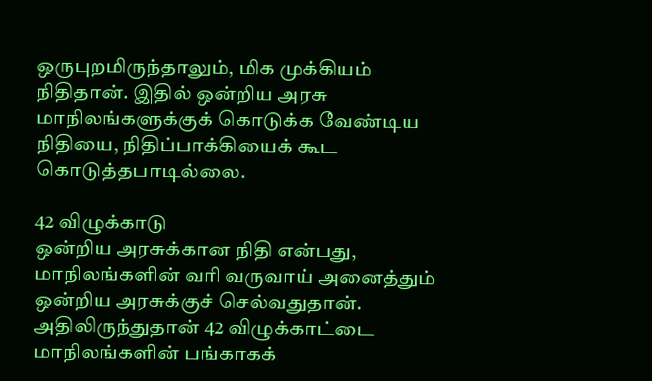ஒருபுறமிருந்தாலும், மிக முக்கியம் நிதிதான். இதில் ஒன்றிய அரசு மாநிலங்களுக்குக் கொடுக்க வேண்டிய நிதியை, நிதிப்பாக்கியைக் கூட கொடுத்தபாடில்லை.

42 விழுக்காடு
ஒன்றிய அரசுக்கான நிதி என்பது, மாநிலங்களின் வரி வருவாய் அனைத்தும் ஒன்றிய அரசுக்குச் செல்வதுதான். அதிலிருந்துதான் 42 விழுக்காட்டை மாநிலங்களின் பங்காகக்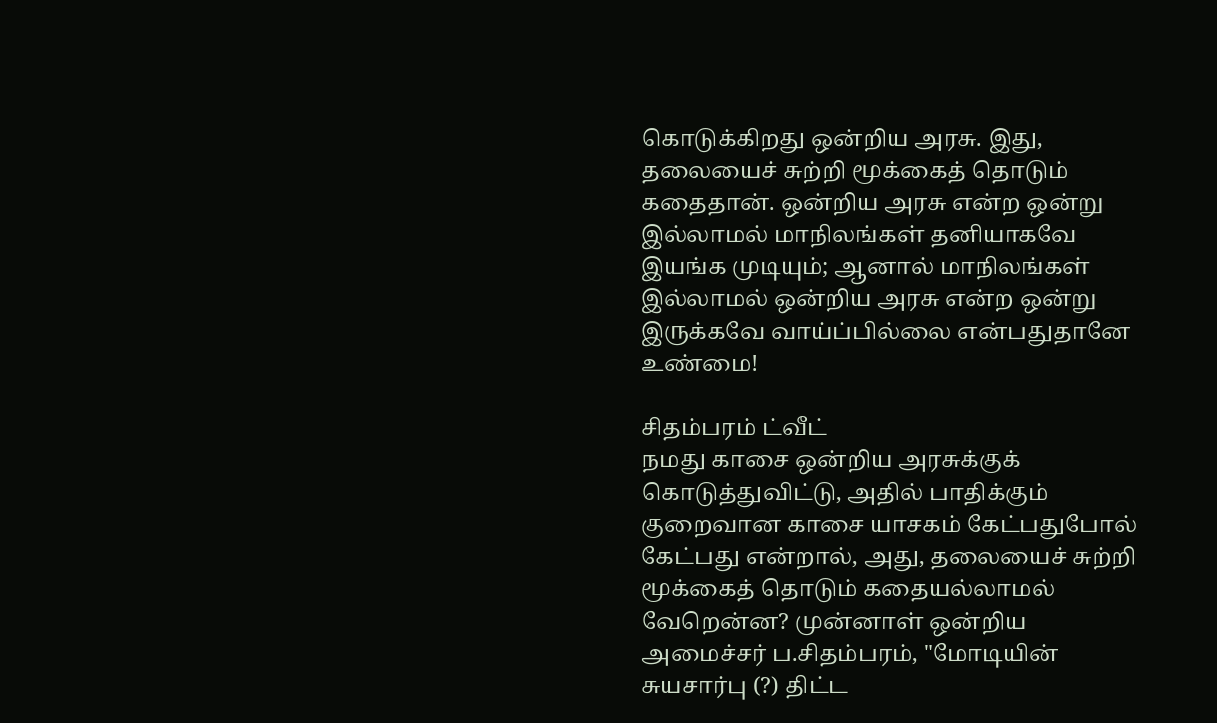கொடுக்கிறது ஒன்றிய அரசு. இது, தலையைச் சுற்றி மூக்கைத் தொடும் கதைதான். ஒன்றிய அரசு என்ற ஒன்று இல்லாமல் மாநிலங்கள் தனியாகவே இயங்க முடியும்; ஆனால் மாநிலங்கள் இல்லாமல் ஒன்றிய அரசு என்ற ஒன்று இருக்கவே வாய்ப்பில்லை என்பதுதானே உண்மை!

சிதம்பரம் ட்வீட்
நமது காசை ஒன்றிய அரசுக்குக் கொடுத்துவிட்டு, அதில் பாதிக்கும் குறைவான காசை யாசகம் கேட்பதுபோல் கேட்பது என்றால், அது, தலையைச் சுற்றி மூக்கைத் தொடும் கதையல்லாமல் வேறென்ன? முன்னாள் ஒன்றிய அமைச்சர் ப.சிதம்பரம், "மோடியின் சுயசார்பு (?) திட்ட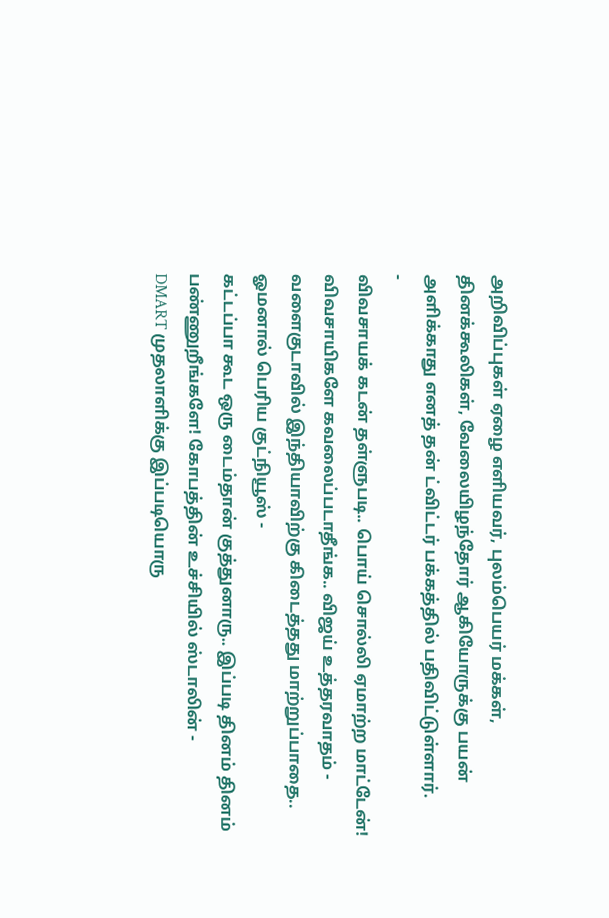அறிவிப்புகள் ஏழை எளியவர், புலம்பெயர் மக்கள், தினக்கூலிகள், வேலையிழந்தோர் ஆகியோருக்கு பயன் அளிக்காது எனத் தன் ட்விட்டர் பக்கத்தில் பதிவிட்டுள்ளார்.
-
விவசாயக் கடன் தள்ளுபடி.. பொய் சொல்லி ஏமாற்ற மாட்டேன்! விவசாயிகளே கவலைப்படாதீங்க.. விஜய் உத்தரவாதம் -
வளைகுடாவில் இந்தியாவிற்கு கிடைத்தது மாற்றுப்பாதை.. ஓமனால் பெரிய குட்நியூஸ் -
கட்டப்பா கூட ஒரு டைம்தான் குத்துனாரு.. இப்படி தினம் தினம் பண்ணுறீங்களே! கோபத்தின் உச்சியில் ஸ்டாலின் -
DMART முதலாளிக்கு இப்படியொரு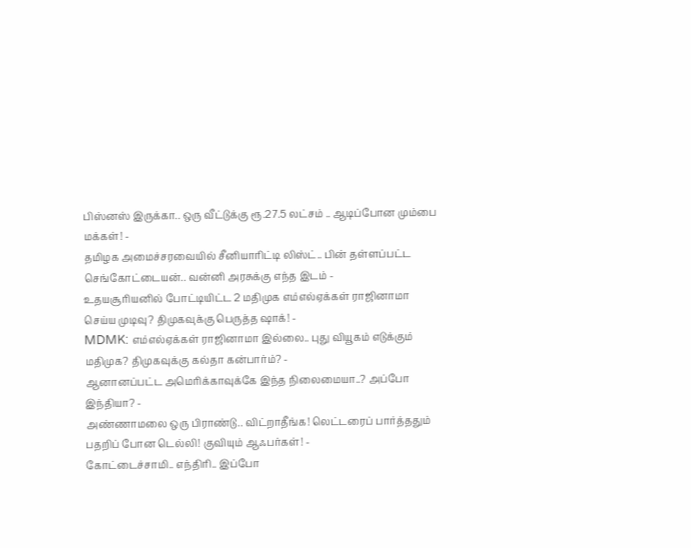பிஸ்னஸ் இருக்கா.. ஒரு வீட்டுக்கு ரூ.27.5 லட்சம் .. ஆடிப்போன மும்பை மக்கள்! -
தமிழக அமைச்சரவையில் சீனியாரிட்டி லிஸ்ட்.. பின் தள்ளப்பட்ட செங்கோட்டையன்.. வன்னி அரசுக்கு எந்த இடம் -
உதயசூரியனில் போட்டியிட்ட 2 மதிமுக எம்எல்ஏக்கள் ராஜினாமா செய்ய முடிவு? திமுகவுக்கு பெருத்த ஷாக்! -
MDMK: எம்எல்ஏக்கள் ராஜினாமா இல்லை.. புது வியூகம் எடுக்கும் மதிமுக? திமுகவுக்கு கல்தா கன்பார்ம்? -
ஆனானப்பட்ட அமெரிக்காவுக்கே இந்த நிலைமையா..? அப்போ இந்தியா? -
அண்ணாமலை ஒரு பிராண்டு.. விட்றாதீங்க! லெட்டரைப் பார்த்ததும் பதறிப் போன டெல்லி! குவியும் ஆஃபர்கள்! -
கோட்டைச்சாமி.. எந்திரி.. இப்போ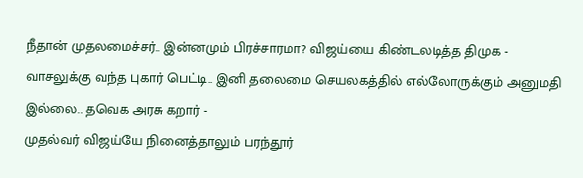நீதான் முதலமைச்சர்.. இன்னமும் பிரச்சாரமா? விஜய்யை கிண்டலடித்த திமுக -
வாசலுக்கு வந்த புகார் பெட்டி.. இனி தலைமை செயலகத்தில் எல்லோருக்கும் அனுமதி இல்லை.. தவெக அரசு கறார் -
முதல்வர் விஜய்யே நினைத்தாலும் பரந்தூர்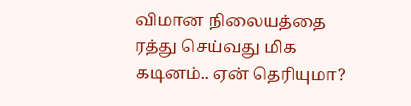விமான நிலையத்தை ரத்து செய்வது மிக கடினம்.. ஏன் தெரியுமா?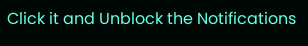Click it and Unblock the Notifications